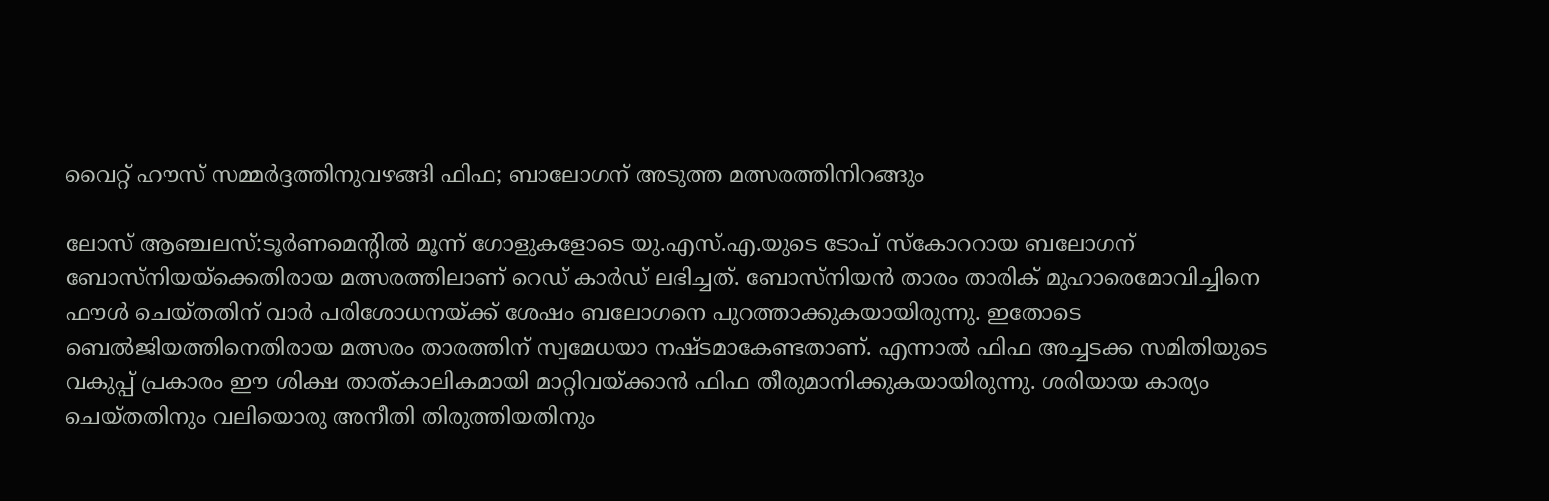വൈറ്റ് ഹൗസ് സമ്മർദ്ദത്തിനുവഴങ്ങി ഫിഫ; ബാലോഗന് അടുത്ത മത്സരത്തിനിറങ്ങും

ലോസ് ആഞ്ചലസ്:ടൂർണമെന്റിൽ മൂന്ന് ഗോളുകളോടെ യു.എസ്.എ.യുടെ ടോപ് സ്‌കോററായ ബലോഗന് ബോസ്‌നിയയ്‌ക്കെതിരായ മത്സരത്തിലാണ് റെഡ് കാർഡ് ലഭിച്ചത്. ബോസ്‌നിയൻ താരം താരിക് മുഹാരെമോവിച്ചിനെ ഫൗൾ ചെയ്തതിന് വാർ പരിശോധനയ്ക്ക് ശേഷം ബലോഗനെ പുറത്താക്കുകയായിരുന്നു. ഇതോടെ ബെൽജിയത്തിനെതിരായ മത്സരം താരത്തിന് സ്വമേധയാ നഷ്ടമാകേണ്ടതാണ്. എന്നാൽ ഫിഫ അച്ചടക്ക സമിതിയുടെ വകുപ്പ് പ്രകാരം ഈ ശിക്ഷ താത്കാലികമായി മാറ്റിവയ്ക്കാൻ ഫിഫ തീരുമാനിക്കുകയായിരുന്നു. ശരിയായ കാര്യം ചെയ്തതിനും വലിയൊരു അനീതി തിരുത്തിയതിനും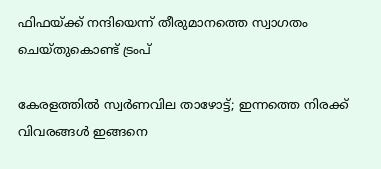ഫിഫയ്ക്ക് നന്ദിയെന്ന് തീരുമാനത്തെ സ്വാഗതം ചെയ്തുകൊണ്ട് ട്രംപ്

കേരളത്തിൽ സ്വർണവില താഴോട്ട്; ഇന്നത്തെ നിരക്ക് വിവരങ്ങൾ ഇങ്ങനെ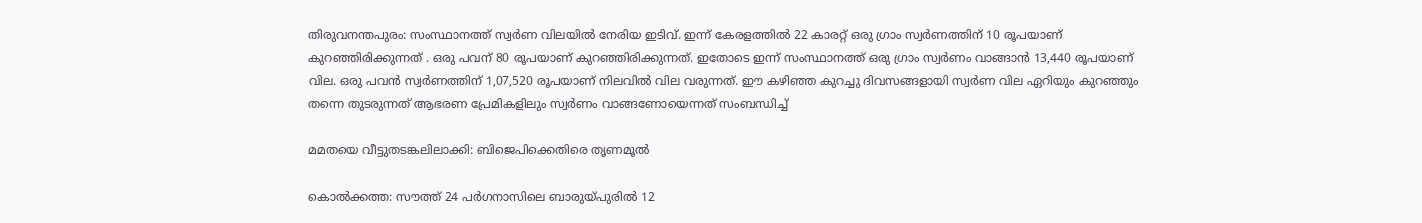തിരുവനന്തപുരം: സംസ്ഥാനത്ത് സ്വർണ വിലയിൽ നേരിയ ഇടിവ്. ഇന്ന് കേരളത്തിൽ 22 കാരറ്റ് ഒരു ഗ്രാം സ്വർണത്തിന് 10 രൂപയാണ് കുറഞ്ഞിരിക്കുന്നത് . ഒരു പവന് 80 രൂപയാണ് കുറഞ്ഞിരിക്കുന്നത്. ഇതോടെ ഇന്ന് സംസ്ഥാനത്ത് ഒരു ഗ്രാം സ്വർണം വാങ്ങാൻ 13,440 രൂപയാണ് വില. ഒരു പവൻ സ്വർണത്തിന് 1,07,520 രൂപയാണ് നിലവിൽ വില വരുന്നത്. ഈ കഴിഞ്ഞ കുറച്ചു ദിവസങ്ങളായി സ്വർണ വില ഏറിയും കുറഞ്ഞും തന്നെ തുടരുന്നത് ആഭരണ പ്രേമികളിലും സ്വർണം വാങ്ങണോയെന്നത് സംബന്ധിച്ച്

മമതയെ വീട്ടുതടങ്കലിലാക്കി: ബിജെപിക്കെതിരെ തൃണമൂല്‍

കൊല്‍ക്കത്ത: സൗത്ത് 24 പര്‍ഗനാസിലെ ബാരുയ്പുരില്‍ 12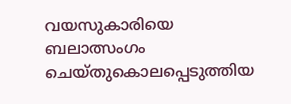വയസുകാരിയെ ബലാത്സംഗം ചെയ്തുകൊലപ്പെടുത്തിയ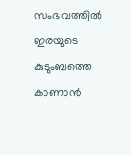സംഭവത്തില്‍ ഇരയുടെ കുടുംബത്തെ കാണാന്‍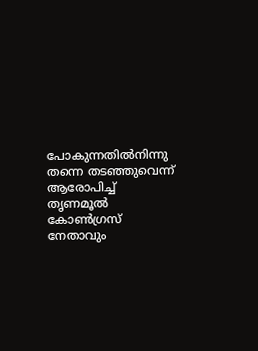പോകുന്നതില്‍നിന്നു തന്നെ തടഞ്ഞുവെന്ന് ആരോപിച്ച് തൃണമൂല്‍ കോണ്‍ഗ്രസ് നേതാവും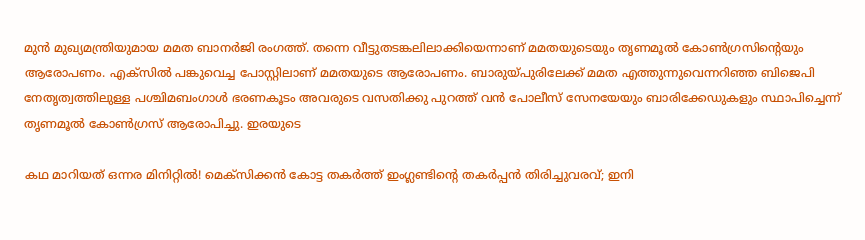മുന്‍ മുഖ്യമന്ത്രിയുമായ മമത ബാനര്‍ജി രംഗത്ത്. തന്നെ വീട്ടുതടങ്കലിലാക്കിയെന്നാണ് മമതയുടെയും തൃണമൂല്‍ കോണ്‍ഗ്രസിന്റെയും ആരോപണം. എക്സില്‍ പങ്കുവെച്ച പോസ്റ്റിലാണ് മമതയുടെ ആരോപണം. ബാരുയ്പുരിലേക്ക് മമത എത്തുന്നുവെന്നറിഞ്ഞ ബിജെപി നേതൃത്വത്തിലുള്ള പശ്ചിമബംഗാള്‍ ഭരണകൂടം അവരുടെ വസതിക്കു പുറത്ത് വന്‍ പോലീസ് സേനയേയും ബാരിക്കേഡുകളും സ്ഥാപിച്ചെന്ന് തൃണമൂല്‍ കോണ്‍ഗ്രസ് ആരോപിച്ചു. ഇരയുടെ

കഥ മാറിയത് ഒന്നര മിനിറ്റിൽ! മെക്സിക്കൻ കോട്ട തകർത്ത് ഇംഗ്ലണ്ടിന്റെ തകർപ്പൻ തിരിച്ചുവരവ്; ഇനി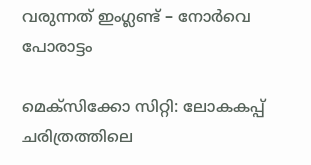വരുന്നത് ഇംഗ്ലണ്ട് – നോർവെ പോരാട്ടം

മെക്സിക്കോ സിറ്റി: ലോകകപ്പ് ചരിത്രത്തിലെ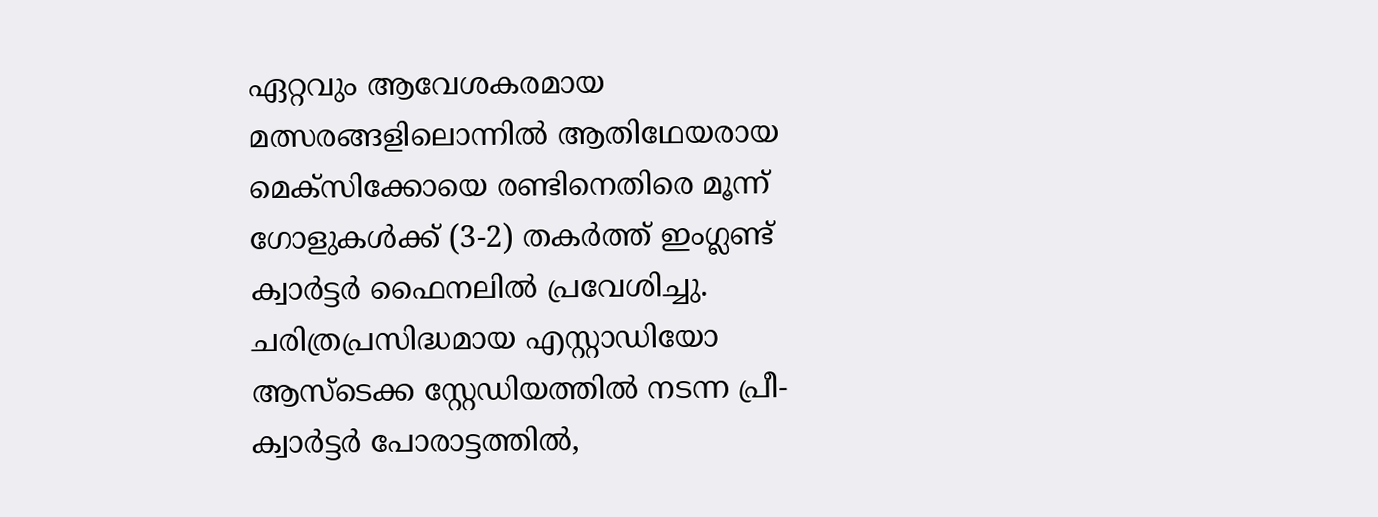ഏറ്റവും ആവേശകരമായ മത്സരങ്ങളിലൊന്നിൽ ആതിഥേയരായ മെക്സിക്കോയെ രണ്ടിനെതിരെ മൂന്ന് ഗോളുകൾക്ക് (3-2) തകർത്ത് ഇംഗ്ലണ്ട് ക്വാർട്ടർ ഫൈനലിൽ പ്രവേശിച്ചു. ചരിത്രപ്രസിദ്ധമായ എസ്റ്റാഡിയോ ആസ്ടെക്ക സ്റ്റേഡിയത്തിൽ നടന്ന പ്രീ-ക്വാർട്ടർ പോരാട്ടത്തിൽ,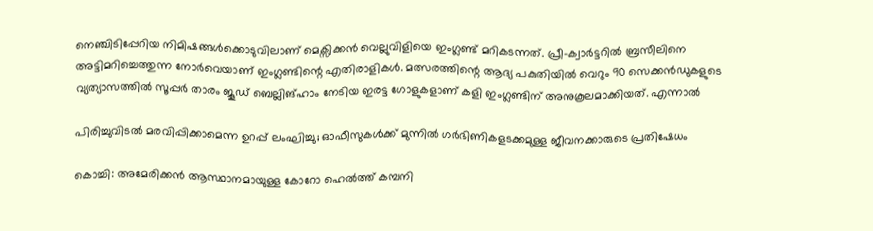നെഞ്ചിടിപ്പേറിയ നിമിഷങ്ങൾക്കൊടുവിലാണ് മെക്സിക്കൻ വെല്ലുവിളിയെ ഇംഗ്ലണ്ട് മറികടന്നത്. പ്രീ-ക്വാർട്ടറിൽ ബ്രസീലിനെ അട്ടിമറിച്ചെത്തുന്ന നോർവെയാണ് ഇംഗ്ലണ്ടിന്റെ എതിരാളികൾ. മത്സരത്തിന്റെ ആദ്യ പകുതിയിൽ വെറും 90 സെക്കൻഡുകളുടെ വ്യത്യാസത്തിൽ സൂപ്പർ താരം ജൂഡ് ബെല്ലിങ്ഹാം നേടിയ ഇരട്ട ഗോളുകളാണ് കളി ഇംഗ്ലണ്ടിന് അനുകൂലമാക്കിയത്. എന്നാൽ

പിരിച്ചുവിടൽ മരവിപ്പിക്കാമെന്ന ഉറപ്പ് ലംഘിച്ചു; ഓഫീസുകൾക്ക് മുന്നിൽ ഗർഭിണികളടക്കമുള്ള ജീവനക്കാരുടെ പ്രതിഷേധം

കൊച്ചി: അമേരിക്കൻ ആസ്ഥാനമായുള്ള കോറോ ഹെൽത്ത് കമ്പനി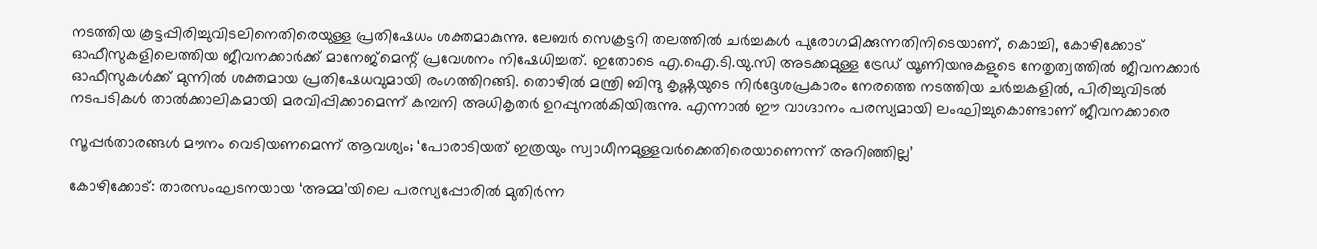നടത്തിയ കൂട്ടപ്പിരിച്ചുവിടലിനെതിരെയുള്ള പ്രതിഷേധം ശക്തമാകുന്നു. ലേബർ സെക്രട്ടറി തലത്തിൽ ചർച്ചകൾ പുരോഗമിക്കുന്നതിനിടെയാണ്, കൊച്ചി, കോഴിക്കോട് ഓഫീസുകളിലെത്തിയ ജീവനക്കാർക്ക് മാനേജ്മെന്റ് പ്രവേശനം നിഷേധിച്ചത്. ഇതോടെ എ.ഐ.ടി.യു.സി അടക്കമുള്ള ട്രേഡ് യൂണിയനുകളുടെ നേതൃത്വത്തിൽ ജീവനക്കാർ ഓഫീസുകൾക്ക് മുന്നിൽ ശക്തമായ പ്രതിഷേധവുമായി രംഗത്തിറങ്ങി. തൊഴിൽ മന്ത്രി ബിന്ദു കൃഷ്ണയുടെ നിർദ്ദേശപ്രകാരം നേരത്തെ നടത്തിയ ചർച്ചകളിൽ, പിരിച്ചുവിടൽ നടപടികൾ താൽക്കാലികമായി മരവിപ്പിക്കാമെന്ന് കമ്പനി അധികൃതർ ഉറപ്പുനൽകിയിരുന്നു. എന്നാൽ ഈ വാഗ്ദാനം പരസ്യമായി ലംഘിച്ചുകൊണ്ടാണ് ജീവനക്കാരെ

സൂപ്പർതാരങ്ങൾ മൗനം വെടിയണമെന്ന് ആവശ്യം; ‘പോരാടിയത് ഇത്രയും സ്വാധീനമുള്ളവർക്കെതിരെയാണെന്ന് അറിഞ്ഞില്ല’

കോഴിക്കോട്: താരസംഘടനയായ ‘അമ്മ’യിലെ പരസ്യപ്പോരിൽ മുതിർന്ന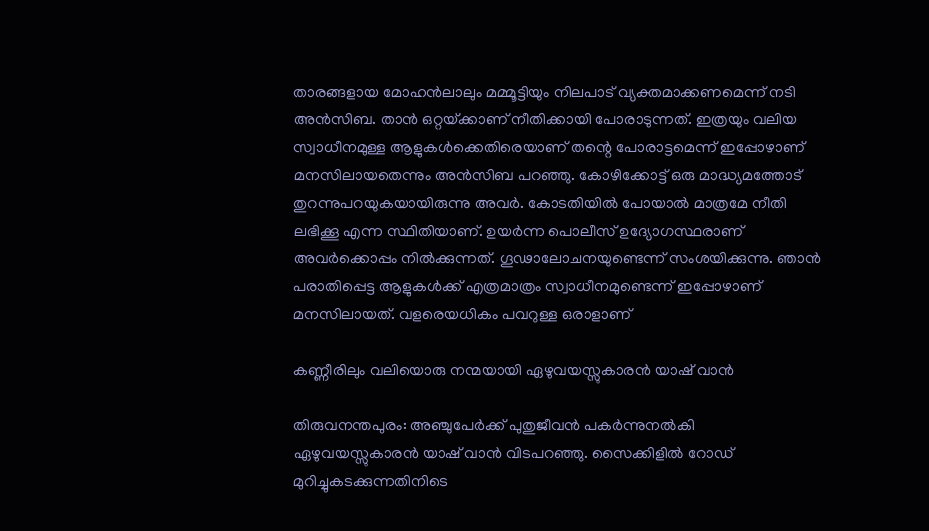താരങ്ങളായ മോഹൻലാലും മമ്മൂട്ടിയും നിലപാട് വ്യക്തമാക്കണമെന്ന് നടി അൻസിബ. താൻ ഒറ്റയ്‌ക്കാണ് നീതിക്കായി പോരാടുന്നത്. ഇത്രയും വലിയ സ്വാധീനമുള്ള ആളുകൾക്കെതിരെയാണ് തന്റെ പോരാട്ടമെന്ന് ഇപ്പോഴാണ് മനസിലായതെന്നും അൻസിബ പറഞ്ഞു. കോഴിക്കോട്ട് ഒരു മാദ്ധ്യമത്തോട് തുറന്നുപറയുകയായിരുന്നു അവർ. കോടതിയിൽ പോയാൽ മാത്രമേ നീതി ലഭിക്കൂ എന്ന സ്ഥിതിയാണ്. ഉയർന്ന പൊലീസ് ഉദ്യോഗസ്ഥരാണ് അവർക്കൊപ്പം നിൽക്കുന്നത്. ഗൂഢാലോചനയുണ്ടെന്ന് സംശയിക്കുന്നു. ഞാൻ പരാതിപ്പെട്ട ആളുകൾക്ക് എത്രമാത്രം സ്വാധീനമുണ്ടെന്ന് ഇപ്പോഴാണ് മനസിലായത്. വളരെയധികം പവറുള്ള ഒരാളാണ്

കണ്ണീരിലും വലിയൊരു നന്മയായി ഏഴുവയസ്സുകാരൻ യാഷ് വാൻ

തിരുവനന്തപുരം: അഞ്ചുപേർക്ക് പുതുജീവൻ പകർന്നുനൽകി ഏഴുവയസ്സുകാരൻ യാഷ് വാൻ വിടപറഞ്ഞു. സൈക്കിളിൽ റോഡ് മുറിച്ചുകടക്കുന്നതിനിടെ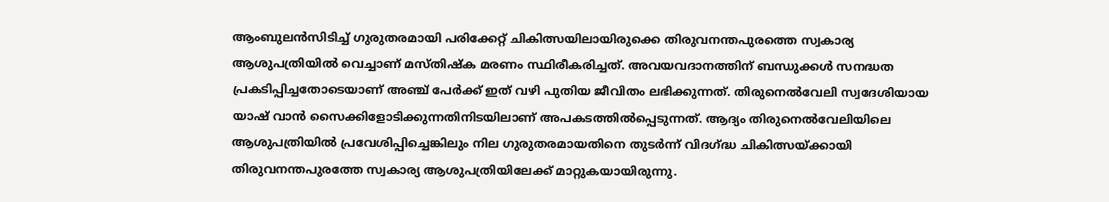ആംബുലൻസിടിച്ച് ഗുരുതരമായി പരിക്കേറ്റ് ചികിത്സയിലായിരുക്കെ തിരുവനന്തപുരത്തെ സ്വകാര്യ ആശുപത്രിയിൽ വെച്ചാണ് മസ്തിഷ്‌ക മരണം സ്ഥിരീകരിച്ചത്. അവയവദാനത്തിന് ബന്ധുക്കൾ സനദ്ധത പ്രകടിപ്പിച്ചതോടെയാണ് അഞ്ച് പേർക്ക് ഇത് വഴി പുതിയ ജീവിതം ലഭിക്കുന്നത്. തിരുനെൽവേലി സ്വദേശിയായ യാഷ് വാൻ സൈക്കിളോടിക്കുന്നതിനിടയിലാണ് അപകടത്തിൽപ്പെടുന്നത്. ആദ്യം തിരുനെൽവേലിയിലെ ആശുപത്രിയിൽ പ്രവേശിപ്പിച്ചെങ്കിലും നില ഗുരുതരമായതിനെ തുടർന്ന് വിദഗ്ദ്ധ ചികിത്സയ്ക്കായി തിരുവനന്തപുരത്തേ സ്വകാര്യ ആശുപത്രിയിലേക്ക് മാറ്റുകയായിരുന്നു.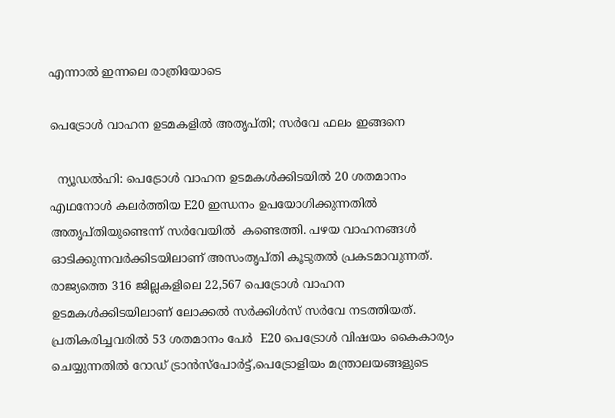എന്നാൽ ഇന്നലെ രാത്രിയോടെ

പെട്രോൾ വാഹന ഉടമകളിൽ അതൃപ്തി; സർവേ ഫലം ഇങ്ങനെ

  ന്യൂഡൽഹി: പെട്രോൾ വാഹന ഉടമകൾക്കിടയിൽ 20 ശതമാനം എഥനോൾ കലർത്തിയ E20 ഇന്ധനം ഉപയോഗിക്കുന്നതിൽ അതൃപ്തിയുണ്ടെന്ന് സർവേയിൽ  കണ്ടെത്തി. പഴയ വാഹനങ്ങൾ ഓടിക്കുന്നവർക്കിടയിലാണ് അസംതൃപ്തി കൂടുതൽ പ്രകടമാവുന്നത്. രാജ്യത്തെ 316 ജില്ലകളിലെ 22,567 പെട്രോൾ വാഹന ഉടമകൾക്കിടയിലാണ് ലോക്കൽ സർക്കിൾസ് സർവേ നടത്തിയത്. പ്രതികരിച്ചവരിൽ 53 ശതമാനം പേർ  E20 പെട്രോൾ വിഷയം കൈകാര്യം ചെയ്യുന്നതിൽ റോഡ് ട്രാൻസ്‌പോർട്ട്‌,പെട്രോളിയം മന്ത്രാലയങ്ങളുടെ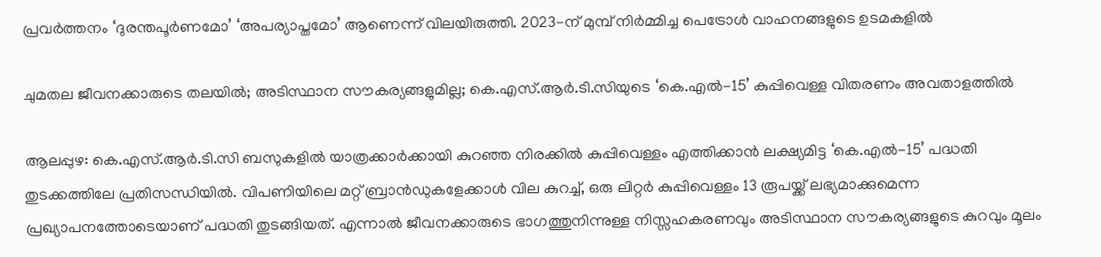പ്രവർത്തനം ‘ദുരന്തപൂർണമോ’ ‘അപര്യാപ്തമോ’ ആണെന്ന് വിലയിരുത്തി. 2023-ന് മുമ്പ് നിർമ്മിച്ച പെട്രോൾ വാഹനങ്ങളുടെ ഉടമകളിൽ

ചുമതല ജീവനക്കാരുടെ തലയിൽ; അടിസ്ഥാന സൗകര്യങ്ങളുമില്ല; കെ.എസ്.ആർ.ടി.സിയുടെ ‘കെ.എൽ-15’ കുപ്പിവെള്ള വിതരണം അവതാളത്തിൽ

ആലപ്പുഴ: കെ.എസ്.ആർ.ടി.സി ബസുകളിൽ യാത്രക്കാർക്കായി കുറഞ്ഞ നിരക്കിൽ കുപ്പിവെള്ളം എത്തിക്കാൻ ലക്ഷ്യമിട്ട ‘കെ.എൽ-15’ പദ്ധതി തുടക്കത്തിലേ പ്രതിസന്ധിയിൽ. വിപണിയിലെ മറ്റ് ബ്രാൻഡുകളേക്കാൾ വില കുറച്ച്, ഒരു ലിറ്റർ കുപ്പിവെള്ളം 13 രൂപയ്ക്ക് ലഭ്യമാക്കുമെന്ന പ്രഖ്യാപനത്തോടെയാണ് പദ്ധതി തുടങ്ങിയത്. എന്നാൽ ജീവനക്കാരുടെ ഭാഗത്തുനിന്നുള്ള നിസ്സഹകരണവും അടിസ്ഥാന സൗകര്യങ്ങളുടെ കുറവും മൂലം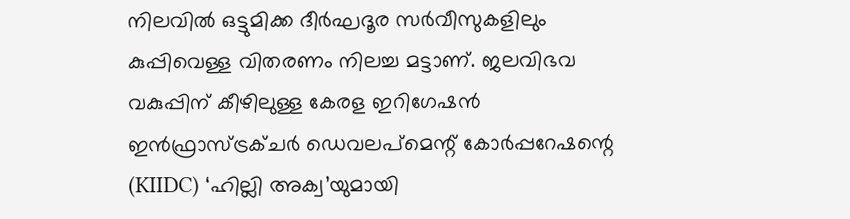നിലവിൽ ഒട്ടുമിക്ക ദീർഘദൂര സർവീസുകളിലും കുപ്പിവെള്ള വിതരണം നിലച്ച മട്ടാണ്. ജലവിഭവ വകുപ്പിന് കീഴിലുള്ള കേരള ഇറിഗേഷൻ ഇൻഫ്രാസ്ട്രക്ചർ ഡെവലപ്‌മെന്റ് കോർപ്പറേഷന്റെ (KIIDC) ‘ഹില്ലി അക്വ’യുമായി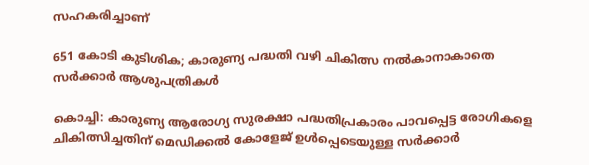സഹകരിച്ചാണ്

651 കോടി കുടിശിക; കാരുണ്യ പദ്ധതി വഴി ചികിത്സ നൽകാനാകാതെ സർക്കാർ ആശുപത്രികൾ

കൊച്ചി: കാരുണ്യ ആരോഗ്യ സുരക്ഷാ പദ്ധതിപ്രകാരം പാവപ്പെട്ട രോഗികളെ ചികിത്സിച്ചതിന് മെഡിക്കൽ കോളേജ് ഉൾപ്പെടെയുള്ള സ‌ർക്കാർ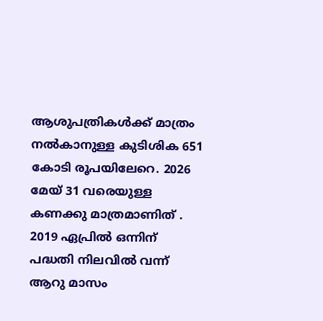ആശുപത്രികൾക്ക് മാത്രം നൽകാനുള്ള കുടിശിക 651 കോടി രൂപയിലേറെ. 2026 മേയ് 31 വരെയുള്ള കണക്കു മാത്രമാണിത് . 2019 ഏപ്രിൽ ഒന്നിന് പദ്ധതി നിലവിൽ വന്ന് ആറു മാസം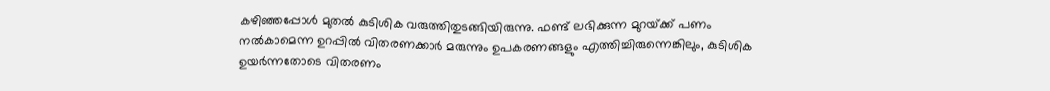കഴിഞ്ഞപ്പോൾ മുതൽ കുടിശിക വരുത്തിതുടങ്ങിയിരുന്നു. ഫണ്ട് ലഭിക്കുന്ന മുറയ്‌ക്ക് പണം നൽകാമെന്ന ഉറപ്പിൽ വിതരണക്കാർ മരുന്നും ഉപകരണങ്ങളും എത്തിച്ചിരുന്നെങ്കിലും, കുടിശിക ഉയർന്നതോടെ വിതരണം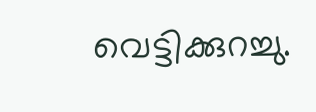വെട്ടിക്കുറച്ചു.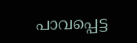പാവപ്പെട്ട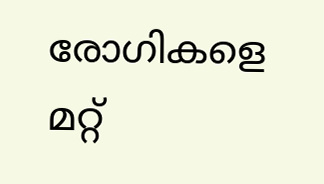രോഗികളെ മറ്റ്